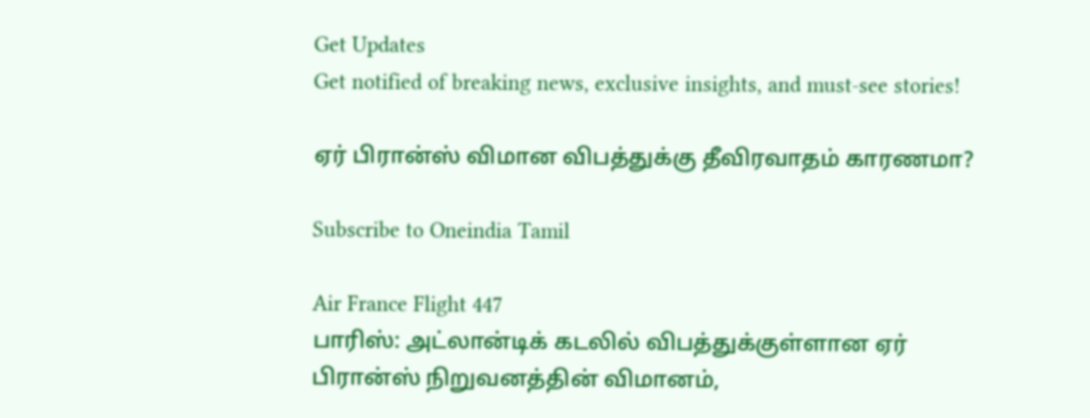Get Updates
Get notified of breaking news, exclusive insights, and must-see stories!

ஏர் பிரான்ஸ் விமான விபத்துக்கு தீவிரவாதம் காரணமா?

Subscribe to Oneindia Tamil

Air France Flight 447
பாரிஸ்: அட்லான்டிக் கடலில் விபத்துக்குள்ளான ஏர் பிரான்ஸ் நிறுவனத்தின் விமானம்,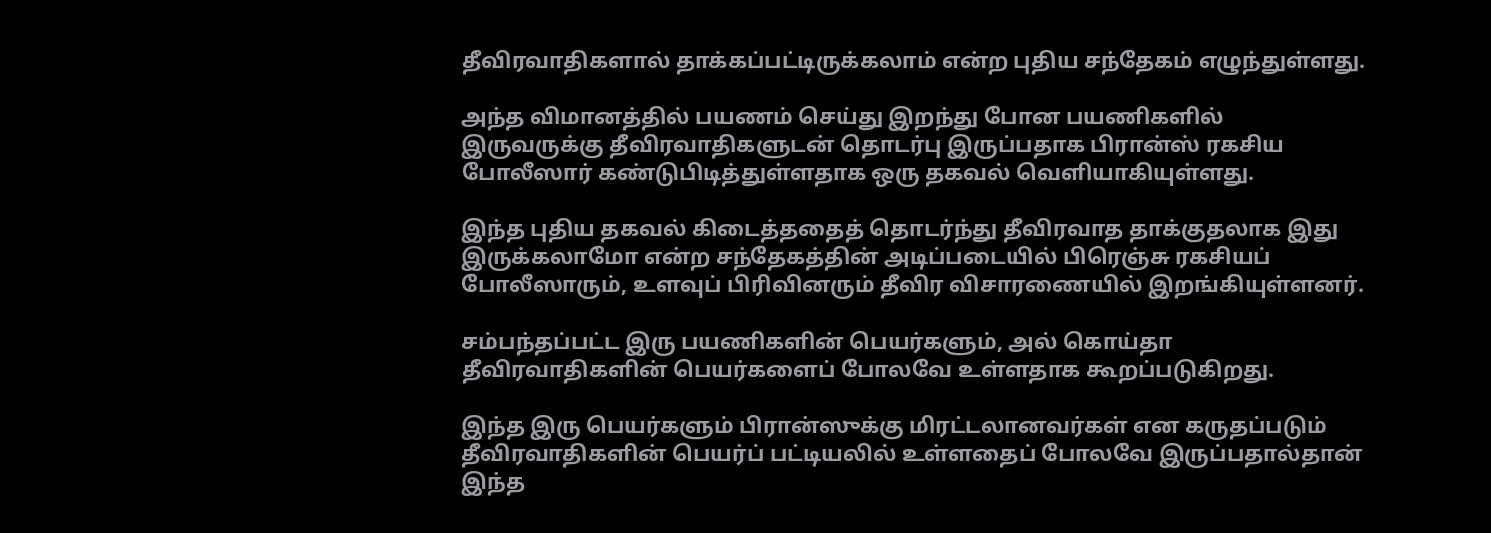தீவிரவாதிகளால் தாக்கப்பட்டிருக்கலாம் என்ற புதிய சந்தேகம் எழுந்துள்ளது.

அந்த விமானத்தில் பயணம் செய்து இறந்து போன பயணிகளில் இருவருக்கு தீவிரவாதிகளுடன் தொடர்பு இருப்பதாக பிரான்ஸ் ரகசிய போலீஸார் கண்டுபிடித்துள்ளதாக ஒரு தகவல் வெளியாகியுள்ளது.

இந்த புதிய தகவல் கிடைத்ததைத் தொடர்ந்து தீவிரவாத தாக்குதலாக இது இருக்கலாமோ என்ற சந்தேகத்தின் அடிப்படையில் பிரெஞ்சு ரகசியப் போலீஸாரும், உளவுப் பிரிவினரும் தீவிர விசாரணையில் இறங்கியுள்ளனர்.

சம்பந்தப்பட்ட இரு பயணிகளின் பெயர்களும், அல் கொய்தா தீவிரவாதிகளின் பெயர்களைப் போலவே உள்ளதாக கூறப்படுகிறது.

இந்த இரு பெயர்களும் பிரான்ஸுக்கு மிரட்டலானவர்கள் என கருதப்படும் தீவிரவாதிகளின் பெயர்ப் பட்டியலில் உள்ளதைப் போலவே இருப்பதால்தான் இந்த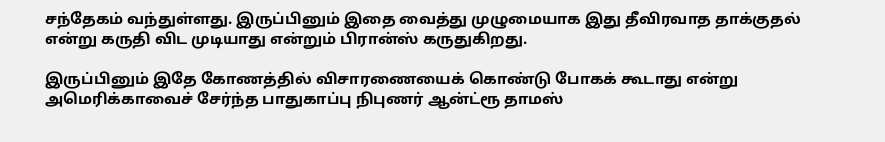சந்தேகம் வந்துள்ளது. இருப்பினும் இதை வைத்து முழுமையாக இது தீவிரவாத தாக்குதல் என்று கருதி விட முடியாது என்றும் பிரான்ஸ் கருதுகிறது.

இருப்பினும் இதே கோணத்தில் விசாரணையைக் கொண்டு போகக் கூடாது என்று அமெரிக்காவைச் சேர்ந்த பாதுகாப்பு நிபுணர் ஆன்ட்ரூ தாமஸ்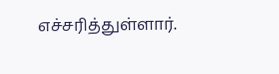எச்சரித்துள்ளார்.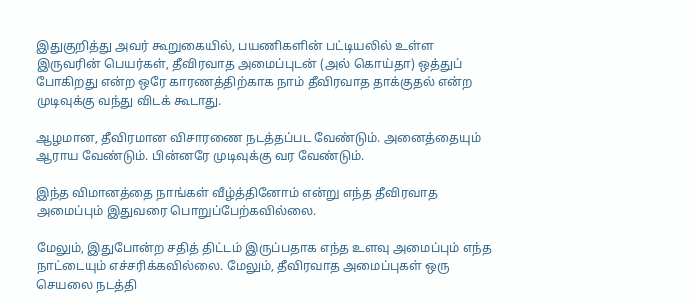இதுகுறித்து அவர் கூறுகையில், பயணிகளின் பட்டியலில் உள்ள இருவரின் பெயர்கள், தீவிரவாத அமைப்புடன் (அல் கொய்தா) ஒத்துப் போகிறது என்ற ஒரே காரணத்திற்காக நாம் தீவிரவாத தாக்குதல் என்ற முடிவுக்கு வந்து விடக் கூடாது.

ஆழமான, தீவிரமான விசாரணை நடத்தப்பட வேண்டும். அனைத்தையும் ஆராய வேண்டும். பின்னரே முடிவுக்கு வர வேண்டும்.

இந்த விமானத்தை நாங்கள் வீழ்த்தினோம் என்று எந்த தீவிரவாத அமைப்பும் இதுவரை பொறுப்பேற்கவில்லை.

மேலும், இதுபோன்ற சதித் திட்டம் இருப்பதாக எந்த உளவு அமைப்பும் எந்த நாட்டையும் எச்சரிக்கவில்லை. மேலும், தீவிரவாத அமைப்புகள் ஒரு செயலை நடத்தி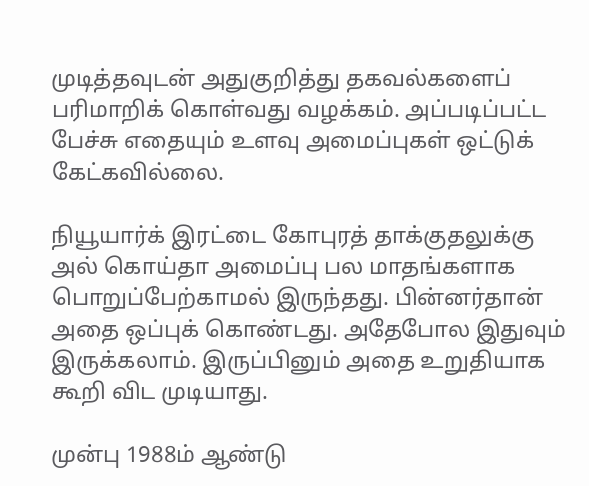முடித்தவுடன் அதுகுறித்து தகவல்களைப் பரிமாறிக் கொள்வது வழக்கம். அப்படிப்பட்ட பேச்சு எதையும் உளவு அமைப்புகள் ஒட்டுக் கேட்கவில்லை.

நியூயார்க் இரட்டை கோபுரத் தாக்குதலுக்கு அல் கொய்தா அமைப்பு பல மாதங்களாக பொறுப்பேற்காமல் இருந்தது. பின்னர்தான் அதை ஒப்புக் கொண்டது. அதேபோல இதுவும் இருக்கலாம். இருப்பினும் அதை உறுதியாக கூறி விட முடியாது.

முன்பு 1988ம் ஆண்டு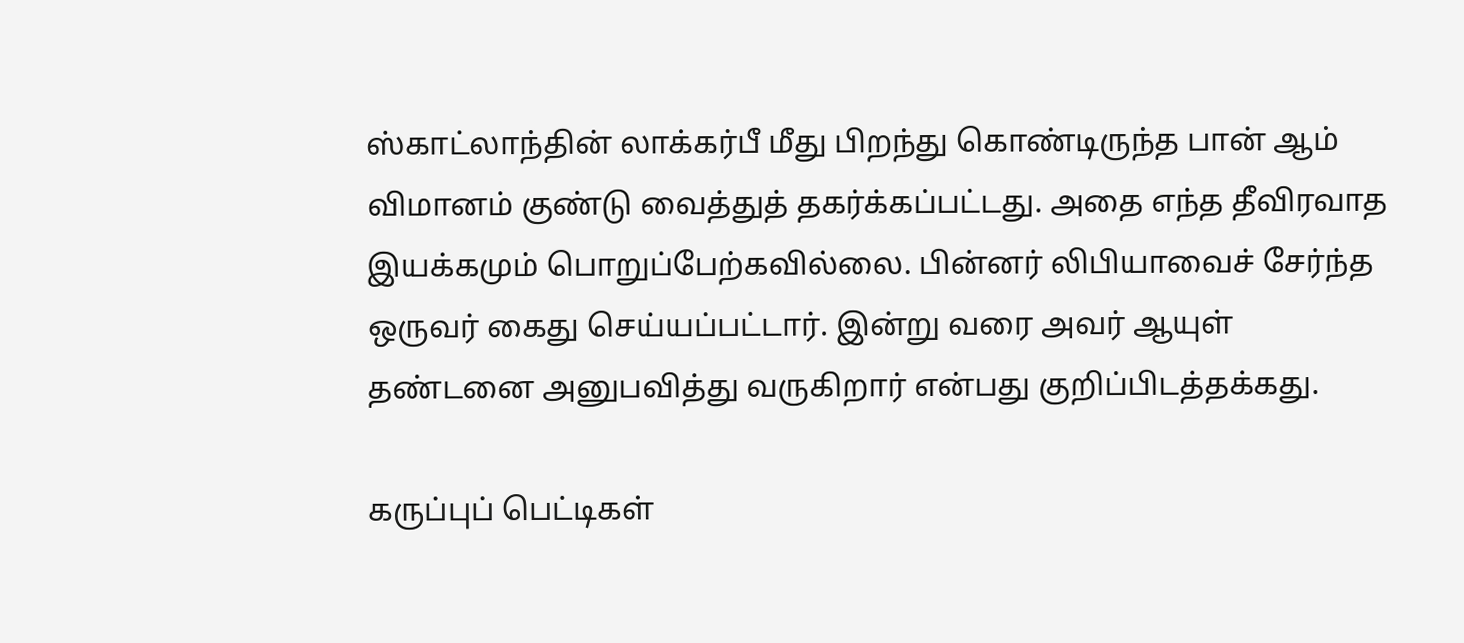ஸ்காட்லாந்தின் லாக்கர்பீ மீது பிறந்து கொண்டிருந்த பான் ஆம் விமானம் குண்டு வைத்துத் தகர்க்கப்பட்டது. அதை எந்த தீவிரவாத இயக்கமும் பொறுப்பேற்கவில்லை. பின்னர் லிபியாவைச் சேர்ந்த ஒருவர் கைது செய்யப்பட்டார். இன்று வரை அவர் ஆயுள் தண்டனை அனுபவித்து வருகிறார் என்பது குறிப்பிடத்தக்கது.

கருப்புப் பெட்டிகள்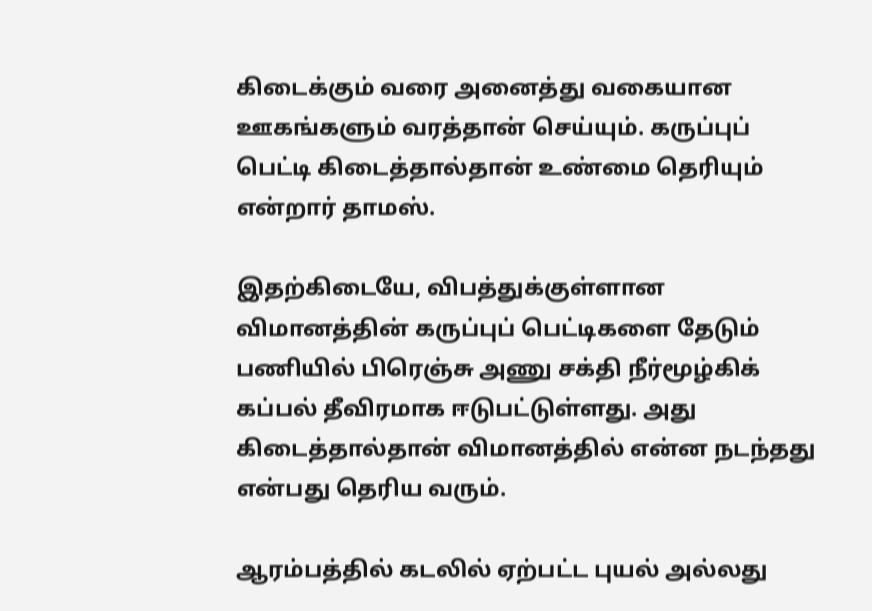கிடைக்கும் வரை அனைத்து வகையான ஊகங்களும் வரத்தான் செய்யும். கருப்புப் பெட்டி கிடைத்தால்தான் உண்மை தெரியும் என்றார் தாமஸ்.

இதற்கிடையே, விபத்துக்குள்ளான விமானத்தின் கருப்புப் பெட்டிகளை தேடும் பணியில் பிரெஞ்சு அணு சக்தி நீர்மூழ்கிக் கப்பல் தீவிரமாக ஈடுபட்டுள்ளது. அது கிடைத்தால்தான் விமானத்தில் என்ன நடந்தது என்பது தெரிய வரும்.

ஆரம்பத்தில் கடலில் ஏற்பட்ட புயல் அல்லது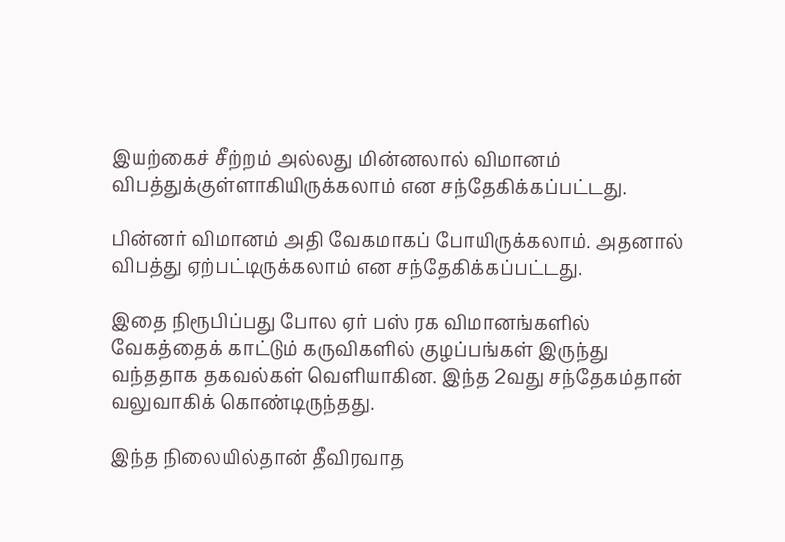இயற்கைச் சீற்றம் அல்லது மின்னலால் விமானம் விபத்துக்குள்ளாகியிருக்கலாம் என சந்தேகிக்கப்பட்டது.

பின்னர் விமானம் அதி வேகமாகப் போயிருக்கலாம். அதனால் விபத்து ஏற்பட்டிருக்கலாம் என சந்தேகிக்கப்பட்டது.

இதை நிரூபிப்பது போல ஏர் பஸ் ரக விமானங்களில் வேகத்தைக் காட்டும் கருவிகளில் குழப்பங்கள் இருந்து வந்ததாக தகவல்கள் வெளியாகின. இந்த 2வது சந்தேகம்தான் வலுவாகிக் கொண்டிருந்தது.

இந்த நிலையில்தான் தீவிரவாத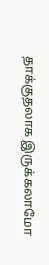தாக்குதலாக இருக்கலாமோ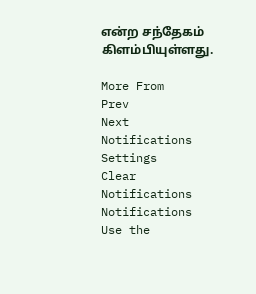என்ற சந்தேகம் கிளம்பியுள்ளது.

More From
Prev
Next
Notifications
Settings
Clear Notifications
Notifications
Use the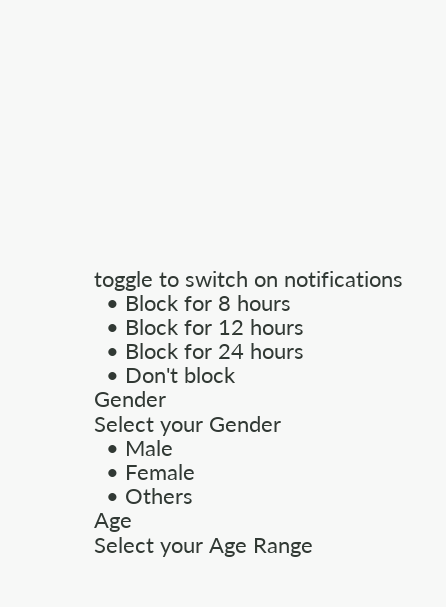toggle to switch on notifications
  • Block for 8 hours
  • Block for 12 hours
  • Block for 24 hours
  • Don't block
Gender
Select your Gender
  • Male
  • Female
  • Others
Age
Select your Age Range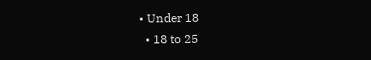• Under 18
  • 18 to 25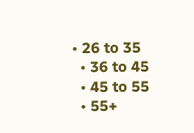• 26 to 35
  • 36 to 45
  • 45 to 55
  • 55+